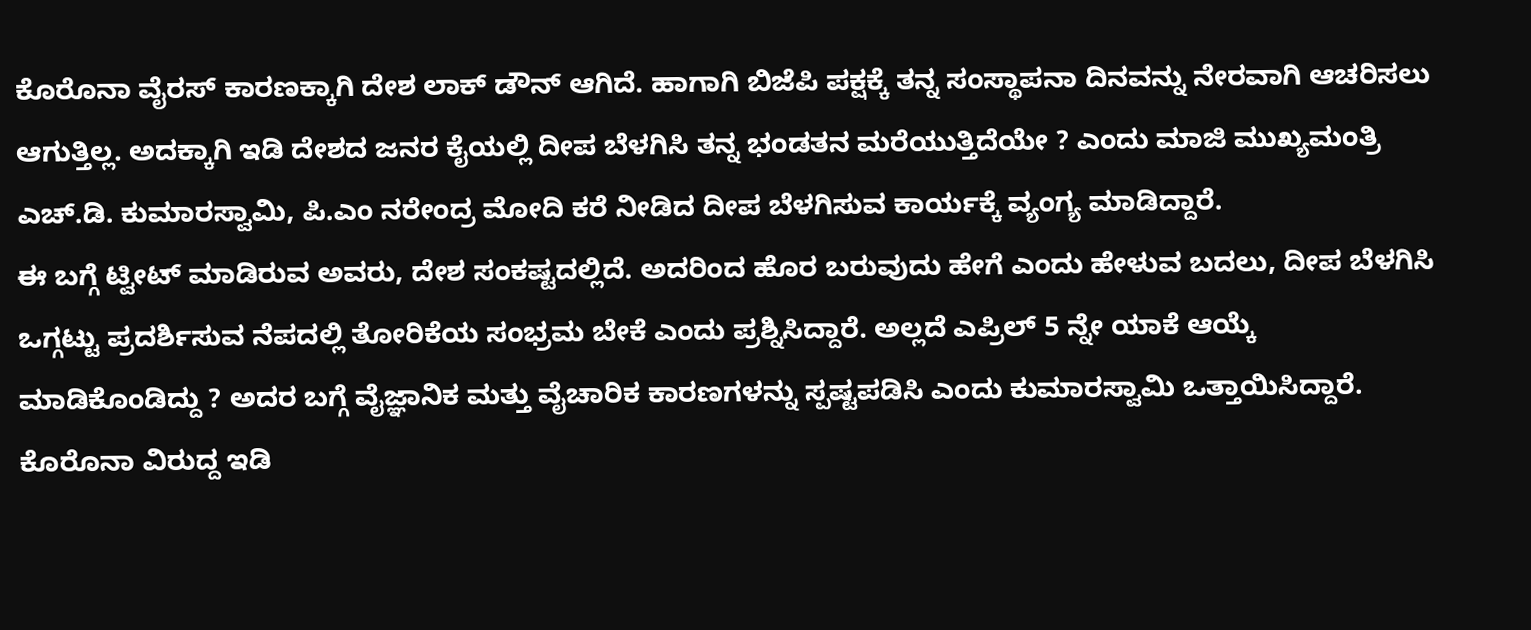ಕೊರೊನಾ ವೈರಸ್ ಕಾರಣಕ್ಕಾಗಿ ದೇಶ ಲಾಕ್ ಡೌನ್ ಆಗಿದೆ. ಹಾಗಾಗಿ ಬಿಜೆಪಿ ಪಕ್ಷಕ್ಕೆ ತನ್ನ ಸಂಸ್ಥಾಪನಾ ದಿನವನ್ನು ನೇರವಾಗಿ ಆಚರಿಸಲು ಆಗುತ್ತಿಲ್ಲ. ಅದಕ್ಕಾಗಿ ಇಡಿ ದೇಶದ ಜನರ ಕೈಯಲ್ಲಿ ದೀಪ ಬೆಳಗಿಸಿ ತನ್ನ ಭಂಡತನ ಮರೆಯುತ್ತಿದೆಯೇ ? ಎಂದು ಮಾಜಿ ಮುಖ್ಯಮಂತ್ರಿ ಎಚ್.ಡಿ. ಕುಮಾರಸ್ವಾಮಿ, ಪಿ.ಎಂ ನರೇಂದ್ರ ಮೋದಿ ಕರೆ ನೀಡಿದ ದೀಪ ಬೆಳಗಿಸುವ ಕಾರ್ಯಕ್ಕೆ ವ್ಯಂಗ್ಯ ಮಾಡಿದ್ದಾರೆ.
ಈ ಬಗ್ಗೆ ಟ್ವೀಟ್ ಮಾಡಿರುವ ಅವರು, ದೇಶ ಸಂಕಷ್ಟದಲ್ಲಿದೆ. ಅದರಿಂದ ಹೊರ ಬರುವುದು ಹೇಗೆ ಎಂದು ಹೇಳುವ ಬದಲು, ದೀಪ ಬೆಳಗಿಸಿ ಒಗ್ಗಟ್ಟು ಪ್ರದರ್ಶಿಸುವ ನೆಪದಲ್ಲಿ ತೋರಿಕೆಯ ಸಂಭ್ರಮ ಬೇಕೆ ಎಂದು ಪ್ರಶ್ನಿಸಿದ್ದಾರೆ. ಅಲ್ಲದೆ ಎಪ್ರಿಲ್ 5 ನ್ನೇ ಯಾಕೆ ಆಯ್ಕೆ ಮಾಡಿಕೊಂಡಿದ್ದು ? ಅದರ ಬಗ್ಗೆ ವೈಜ್ಞಾನಿಕ ಮತ್ತು ವೈಚಾರಿಕ ಕಾರಣಗಳನ್ನು ಸ್ಪಷ್ಟಪಡಿಸಿ ಎಂದು ಕುಮಾರಸ್ವಾಮಿ ಒತ್ತಾಯಿಸಿದ್ದಾರೆ. ಕೊರೊನಾ ವಿರುದ್ದ ಇಡಿ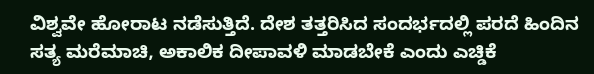ವಿಶ್ವವೇ ಹೋರಾಟ ನಡೆಸುತ್ತಿದೆ. ದೇಶ ತತ್ತರಿಸಿದ ಸಂದರ್ಭದಲ್ಲಿ ಪರದೆ ಹಿಂದಿನ ಸತ್ಯ ಮರೆಮಾಚಿ, ಅಕಾಲಿಕ ದೀಪಾವಳಿ ಮಾಡಬೇಕೆ ಎಂದು ಎಚ್ಡಿಕೆ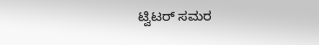ಟ್ವಿಟರ್ ಸಮರ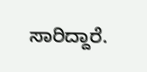ಸಾರಿದ್ದಾರೆ.